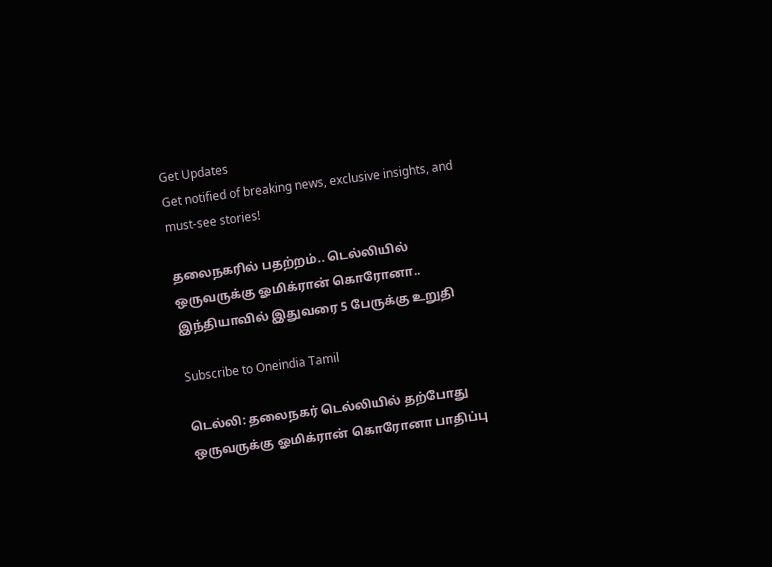Get Updates
Get notified of breaking news, exclusive insights, and must-see stories!

தலைநகரில் பதற்றம்.. டெல்லியில் ஒருவருக்கு ஓமிக்ரான் கொரோனா.. இந்தியாவில் இதுவரை 5 பேருக்கு உறுதி

Subscribe to Oneindia Tamil

டெல்லி: தலைநகர் டெல்லியில் தற்போது ஒருவருக்கு ஓமிக்ரான் கொரோனா பாதிப்பு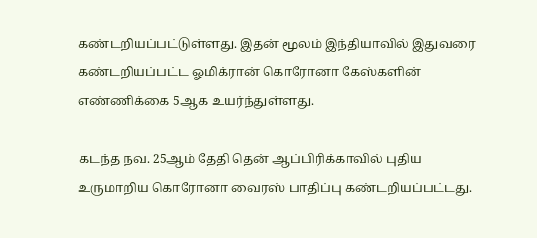கண்டறியப்பட்டுள்ளது. இதன் மூலம் இந்தியாவில் இதுவரை கண்டறியப்பட்ட ஓமிக்ரான் கொரோனா கேஸ்களின் எண்ணிக்கை 5ஆக உயர்ந்துள்ளது.

கடந்த நவ. 25ஆம் தேதி தென் ஆப்பிரிக்காவில் புதிய உருமாறிய கொரோனா வைரஸ் பாதிப்பு கண்டறியப்பட்டது.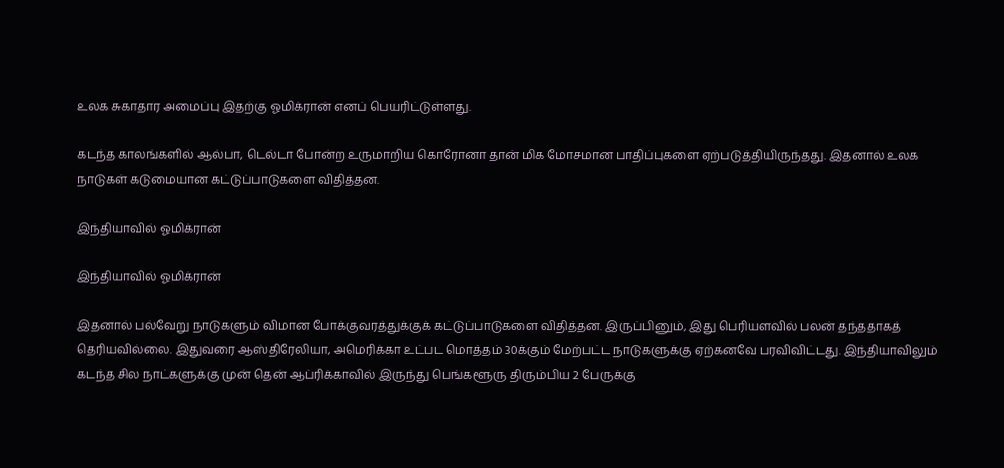உலக சுகாதார அமைப்பு இதற்கு ஓமிக்ரான் எனப் பெயரிட்டுள்ளது.

கடந்த காலங்களில் ஆல்பா, டெல்டா போன்ற உருமாறிய கொரோனா தான் மிக மோசமான பாதிப்புகளை ஏற்படுத்தியிருந்தது. இதனால் உலக நாடுகள் கடுமையான கட்டுப்பாடுகளை விதித்தன.

இந்தியாவில் ஓமிக்ரான்

இந்தியாவில் ஓமிக்ரான்

இதனால் பல்வேறு நாடுகளும் விமான போக்குவரத்துக்குக் கட்டுப்பாடுகளை விதித்தன. இருப்பினும், இது பெரியளவில் பலன் தந்ததாகத் தெரியவில்லை. இதுவரை ஆஸ்திரேலியா, அமெரிக்கா உட்பட மொத்தம் 30க்கும் மேற்பட்ட நாடுகளுக்கு ஏற்கனவே பரவிவிட்டது. இந்தியாவிலும் கடந்த சில நாட்களுக்கு முன் தென் ஆப்ரிக்காவில் இருந்து பெங்களூரு திரும்பிய 2 பேருக்கு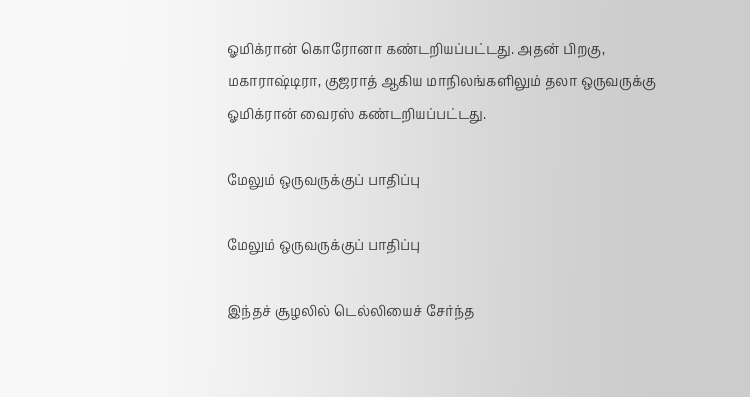ஓமிக்ரான் கொரோனா கண்டறியப்பட்டது. அதன் பிறகு, மகாராஷ்டிரா, குஜராத் ஆகிய மாநிலங்களிலும் தலா ஒருவருக்கு ஓமிக்ரான் வைரஸ் கண்டறியப்பட்டது.

மேலும் ஒருவருக்குப் பாதிப்பு

மேலும் ஒருவருக்குப் பாதிப்பு

இந்தச் சூழலில் டெல்லியைச் சேர்ந்த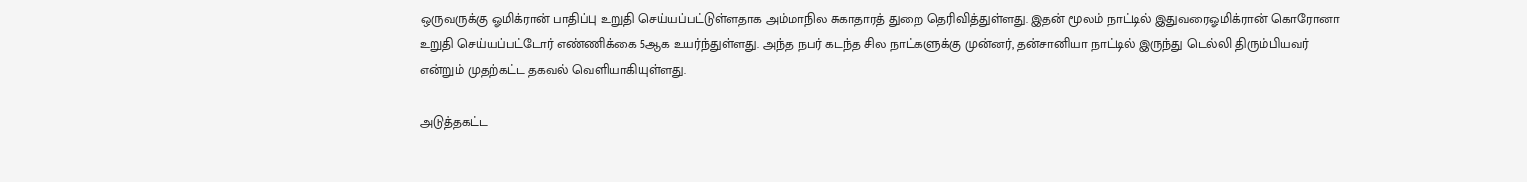ஒருவருக்கு ஓமிக்ரான் பாதிப்பு உறுதி செய்யப்பட்டுள்ளதாக அம்மாநில சுகாதாரத் துறை தெரிவித்துள்ளது. இதன் மூலம் நாட்டில் இதுவரைஓமிக்ரான் கொரோனா உறுதி செய்யப்பட்டோர் எண்ணிக்கை 5ஆக உயர்ந்துள்ளது. அந்த நபர் கடந்த சில நாட்களுக்கு முன்னர், தன்சானியா நாட்டில் இருந்து டெல்லி திரும்பியவர் என்றும் முதற்கட்ட தகவல் வெளியாகியுள்ளது.

அடுத்தகட்ட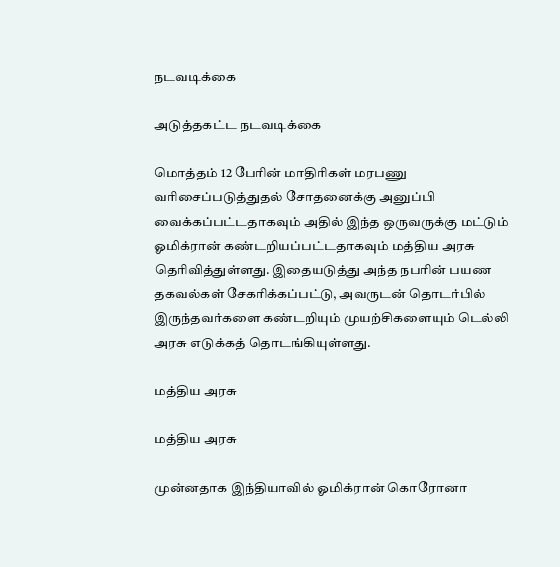நடவடிக்கை

அடுத்தகட்ட நடவடிக்கை

மொத்தம் 12 பேரின் மாதிரிகள் மரபணு வரிசைப்படுத்துதல் சோதனைக்கு அனுப்பி வைக்கப்பட்டதாகவும் அதில் இந்த ஒருவருக்கு மட்டும் ஓமிக்ரான் கண்டறியப்பட்டதாகவும் மத்திய அரசு தெரிவித்துள்ளது. இதையடுத்து அந்த நபரின் பயண தகவல்கள் சேகரிக்கப்பட்டு, அவருடன் தொடர்பில் இருந்தவர்களை கண்டறியும் முயற்சிகளையும் டெல்லி அரசு எடுக்கத் தொடங்கியுள்ளது.

மத்திய அரசு

மத்திய அரசு

முன்னதாக இந்தியாவில் ஓமிக்ரான் கொரோனா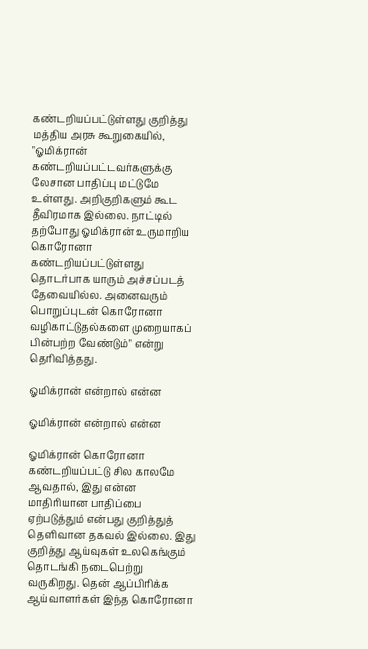கண்டறியப்பட்டுள்ளது குறித்து மத்திய அரசு கூறுகையில், "ஓமிக்ரான் கண்டறியப்பட்டவர்களுக்கு லேசான பாதிப்பு மட்டுமே உள்ளது. அறிகுறிகளும் கூட தீவிரமாக இல்லை. நாட்டில் தற்போது ஓமிக்ரான் உருமாறிய கொரோனா கண்டறியப்பட்டுள்ளது தொடர்பாக யாரும் அச்சப்படத் தேவையில்ல. அனைவரும் பொறுப்புடன் கொரோனா வழிகாட்டுதல்களை முறையாகப் பின்பற்ற வேண்டும்" என்று தெரிவித்தது.

ஓமிக்ரான் என்றால் என்ன

ஓமிக்ரான் என்றால் என்ன

ஓமிக்ரான் கொரோனா கண்டறியப்பட்டு சில காலமே ஆவதால், இது என்ன மாதிரியான பாதிப்பை ஏற்படுத்தும் என்பது குறித்துத் தெளிவான தகவல் இல்லை. இது குறித்து ஆய்வுகள் உலகெங்கும் தொடங்கி நடைபெற்று வருகிறது. தென் ஆப்பிரிக்க ஆய்வாளர்கள் இந்த கொரோனா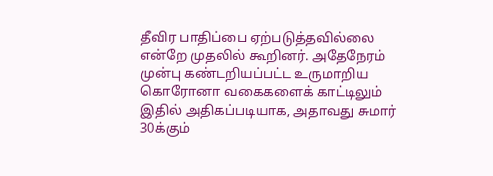தீவிர பாதிப்பை ஏற்படுத்தவில்லை என்றே முதலில் கூறினர். அதேநேரம் முன்பு கண்டறியப்பட்ட உருமாறிய கொரோனா வகைகளைக் காட்டிலும் இதில் அதிகப்படியாக, அதாவது சுமார் 30க்கும்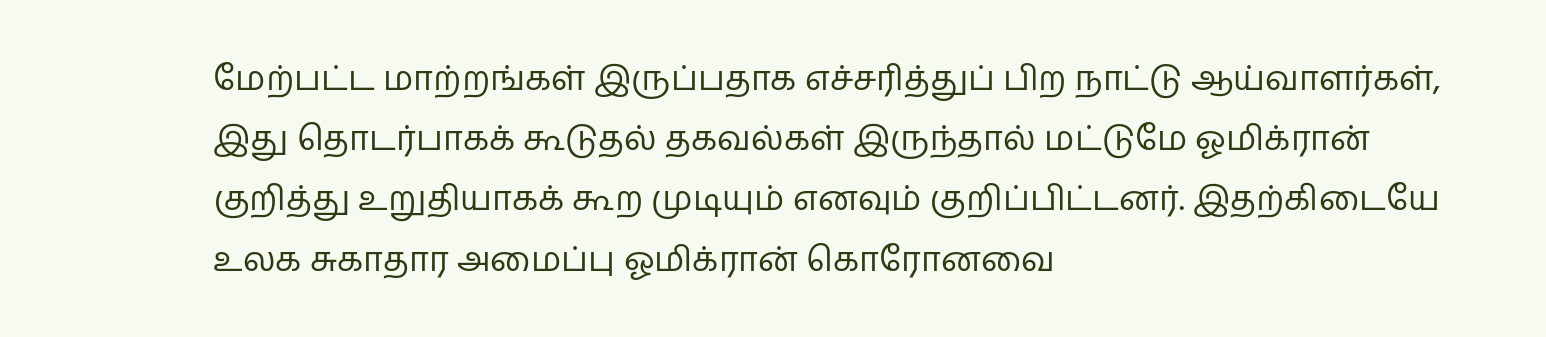மேற்பட்ட மாற்றங்கள் இருப்பதாக எச்சரித்துப் பிற நாட்டு ஆய்வாளர்கள், இது தொடர்பாகக் கூடுதல் தகவல்கள் இருந்தால் மட்டுமே ஓமிக்ரான் குறித்து உறுதியாகக் கூற முடியும் எனவும் குறிப்பிட்டனர். இதற்கிடையே உலக சுகாதார அமைப்பு ஓமிக்ரான் கொரோனவை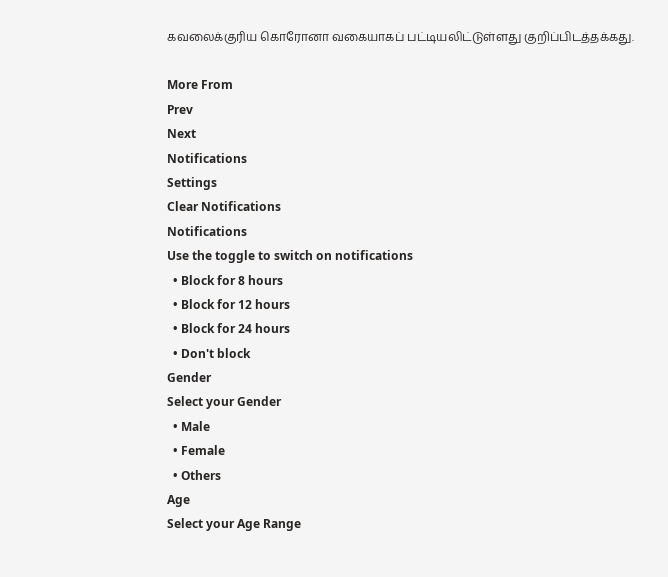கவலைக்குரிய கொரோனா வகையாகப் பட்டியலிட்டுள்ளது குறிப்பிடத்தக்கது.

More From
Prev
Next
Notifications
Settings
Clear Notifications
Notifications
Use the toggle to switch on notifications
  • Block for 8 hours
  • Block for 12 hours
  • Block for 24 hours
  • Don't block
Gender
Select your Gender
  • Male
  • Female
  • Others
Age
Select your Age Range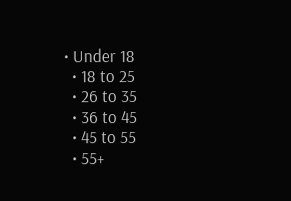• Under 18
  • 18 to 25
  • 26 to 35
  • 36 to 45
  • 45 to 55
  • 55+